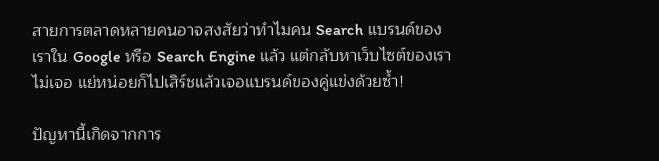สายการตลาดหลายคนอาจสงสัยว่าทำไมคน Search แบรนด์ของเราใน Google หรือ Search Engine แล้ว แต่กลับหาเว็บไซต์ของเราไม่เจอ แย่หน่อยก็ไปเสิร์ชแล้วเจอแบรนด์ของคู่แข่งด้วยซ้ำ!

ปัญหานี้เกิดจากการ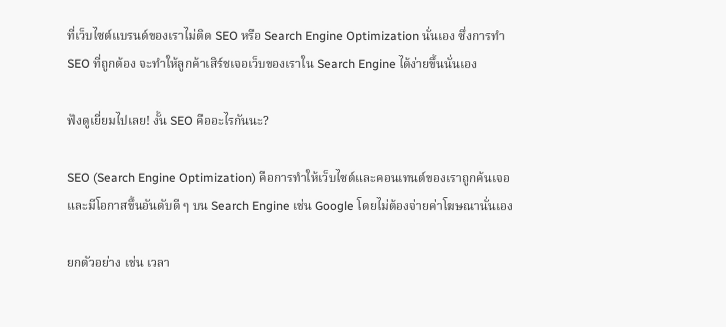ที่เว็บไซต์แบรนด์ของเราไม่ติด SEO หรือ Search Engine Optimization นั่นเอง ซึ่งการทำ SEO ที่ถูกต้อง จะทำให้ลูกค้าเสิร์ชเจอเว็บของเราใน Search Engine ได้ง่ายขึ้นนั่นเอง

ฟังดูเยี่ยมไปเลย! งั้น SEO คืออะไรกันนะ?

SEO (Search Engine Optimization) คือการทำให้เว็บไซต์และคอนเทนต์ของเราถูกค้นเจอ และมีโอกาสขึ้นอันดับดี ๆ บน Search Engine เช่น Google โดยไม่ต้องจ่ายค่าโฆษณานั่นเอง

ยกตัวอย่าง เช่น เวลา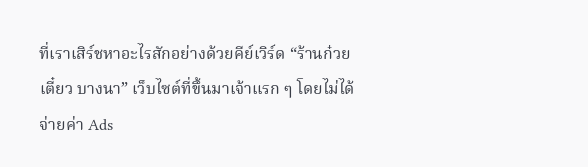ที่เราเสิร์ชหาอะไรสักอย่างด้วยคีย์เวิร์ด “ร้านก๋วยเตี๋ยว บางนา” เว็บไซต์ที่ขึ้นมาเจ้าแรก ๆ โดยไม่ได้จ่ายค่า Ads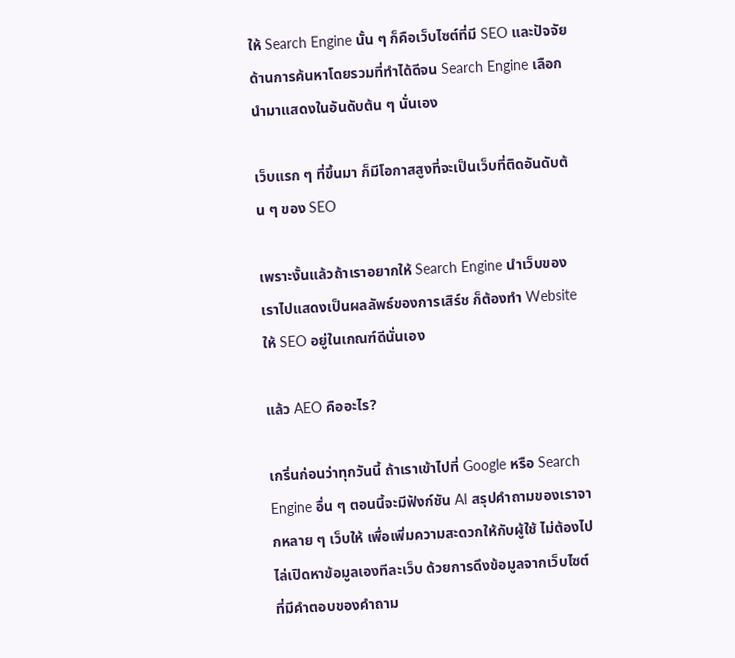ให้ Search Engine นั้น ๆ ก็คือเว็บไซต์ที่มี SEO และปัจจัยด้านการค้นหาโดยรวมที่ทำได้ดีจน Search Engine เลือกนำมาแสดงในอันดับต้น ๆ นั่นเอง

เว็บแรก ๆ ที่ขึ้นมา ก็มีโอกาสสูงที่จะเป็นเว็บที่ติดอันดับต้น ๆ ของ SEO

เพราะงั้นแล้วถ้าเราอยากให้ Search Engine นำเว็บของเราไปแสดงเป็นผลลัพธ์ของการเสิร์ช ก็ต้องทำ Website ให้ SEO อยู่ในเกณฑ์ดีนั่นเอง

แล้ว AEO คืออะไร?

เกริ่นก่อนว่าทุกวันนี้ ถ้าเราเข้าไปที่ Google หรือ Search Engine อื่น ๆ ตอนนี้จะมีฟังก์ชัน AI สรุปคำถามของเราจากหลาย ๆ เว็บให้ เพื่อเพิ่มความสะดวกให้กับผู้ใช้ ไม่ต้องไปไล่เปิดหาข้อมูลเองทีละเว็บ ด้วยการดึงข้อมูลจากเว็บไซต์ที่มีคำตอบของคำถาม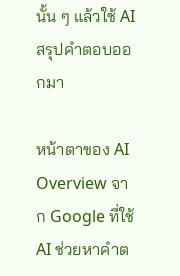นั้น ๆ แล้วใช้ AI สรุปคำตอบออกมา

หน้าตาของ AI Overview จาก Google ที่ใช้ AI ช่วยหาคำต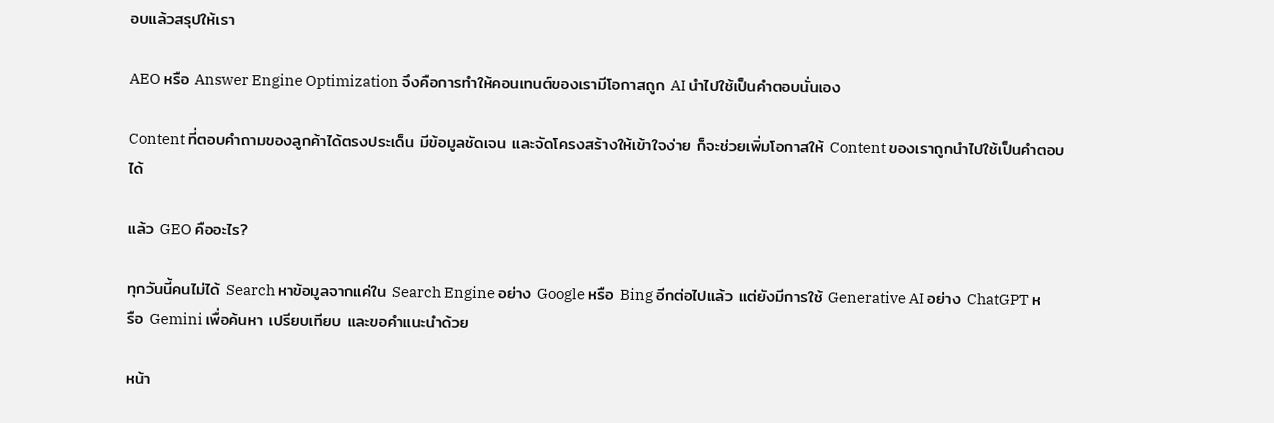อบแล้วสรุปให้เรา

AEO หรือ Answer Engine Optimization จึงคือการทำให้คอนเทนต์ของเรามีโอกาสถูก AI นำไปใช้เป็นคำตอบนั่นเอง

Content ที่ตอบคำถามของลูกค้าได้ตรงประเด็น มีข้อมูลชัดเจน และจัดโครงสร้างให้เข้าใจง่าย ก็จะช่วยเพิ่มโอกาสให้ Content ของเราถูกนำไปใช้เป็นคำตอบได้

แล้ว GEO คืออะไร?

ทุกวันนี้คนไม่ได้ Search หาข้อมูลจากแค่ใน Search Engine อย่าง Google หรือ Bing อีกต่อไปแล้ว แต่ยังมีการใช้ Generative AI อย่าง ChatGPT หรือ Gemini เพื่อค้นหา เปรียบเทียบ และขอคำแนะนำด้วย

หน้า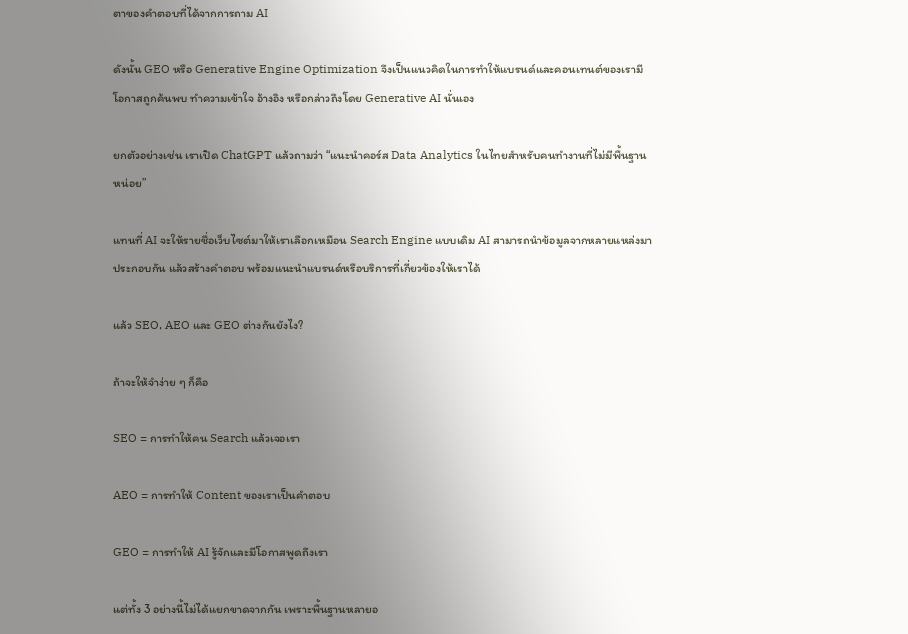ตาของคำตอบที่ได้จากการถาม AI

ดังนั้น GEO หรือ Generative Engine Optimization จึงเป็นแนวคิดในการทำให้แบรนด์และคอนเทนต์ของเรามีโอกาสถูกค้นพบ ทำความเข้าใจ อ้างอิง หรือกล่าวถึงโดย Generative AI นั่นเอง

ยกตัวอย่างเช่น เราเปิด ChatGPT แล้วถามว่า “แนะนำคอร์ส Data Analytics ในไทยสำหรับคนทำงานที่ไม่มีพื้นฐานหน่อย”

แทนที่ AI จะให้รายชื่อเว็บไซต์มาให้เราเลือกเหมือน Search Engine แบบเดิม AI สามารถนำข้อมูลจากหลายแหล่งมาประกอบกัน แล้วสร้างคำตอบ พร้อมแนะนำแบรนด์หรือบริการที่เกี่ยวข้องให้เราได้

แล้ว SEO, AEO และ GEO ต่างกันยังไง?

ถ้าจะให้จำง่าย ๆ ก็คือ

SEO = การทำให้คน Search แล้วเจอเรา

AEO = การทำให้ Content ของเราเป็นคำตอบ

GEO = การทำให้ AI รู้จักและมีโอกาสพูดถึงเรา

แต่ทั้ง 3 อย่างนี้ไม่ได้แยกขาดจากกัน เพราะพื้นฐานหลายอ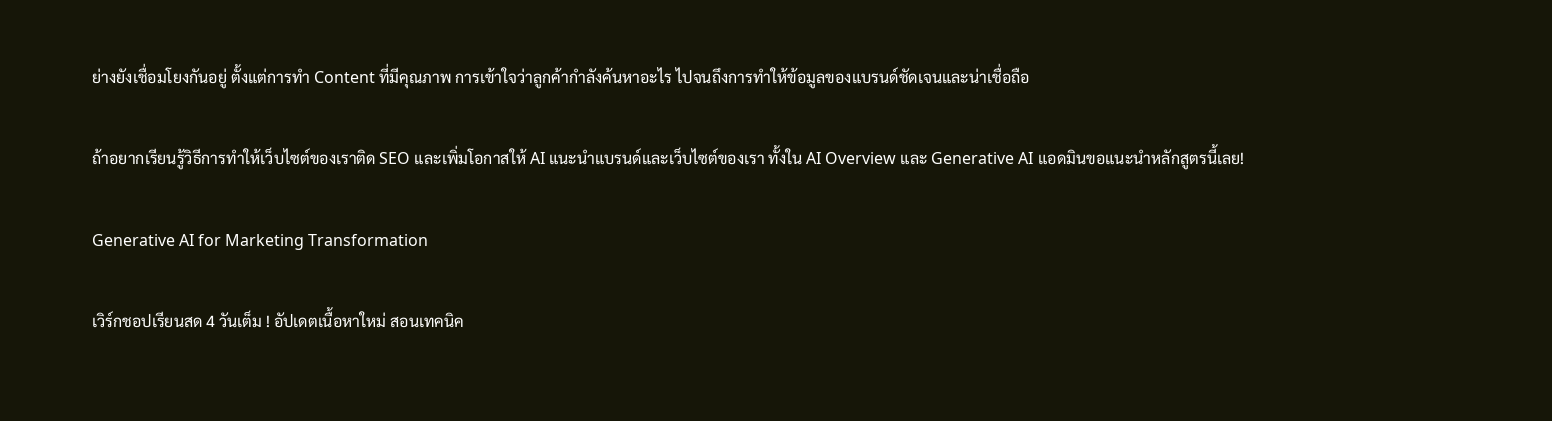ย่างยังเชื่อมโยงกันอยู่ ตั้งแต่การทำ Content ที่มีคุณภาพ การเข้าใจว่าลูกค้ากำลังค้นหาอะไร ไปจนถึงการทำให้ข้อมูลของแบรนด์ชัดเจนและน่าเชื่อถือ

ถ้าอยากเรียนรู้วิธีการทำให้เว็บไซต์ของเราติด SEO และเพิ่มโอกาสให้ AI แนะนำแบรนด์และเว็บไซต์ของเรา ทั้งใน AI Overview และ Generative AI แอดมินขอแนะนำหลักสูตรนี้เลย!

Generative AI for Marketing Transformation

เวิร์กชอปเรียนสด 4 วันเต็ม ! อัปเดตเนื้อหาใหม่ สอนเทคนิค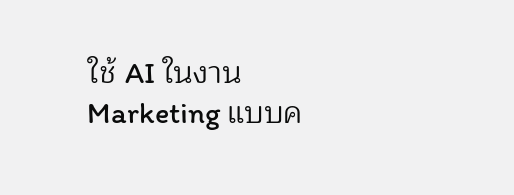ใช้ AI ในงาน Marketing แบบค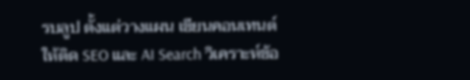รบลูป ตั้งแต่วางแผน เขียนคอนเทนต์ให้ติด SEO และ AI Search วิเคราะห์ข้อ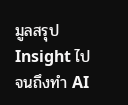มูลสรุป Insight ไปจนถึงทำ AI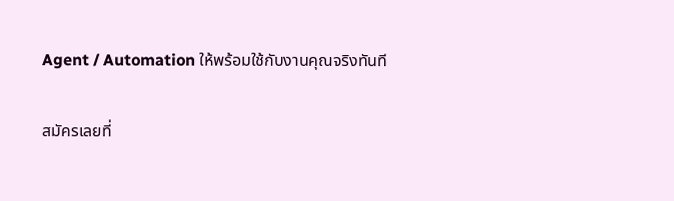Agent / Automation ให้พร้อมใช้กับงานคุณจริงทันที

สมัครเลยที่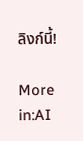ลิงก์นี้!

More in:AI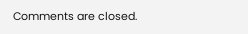Comments are closed.